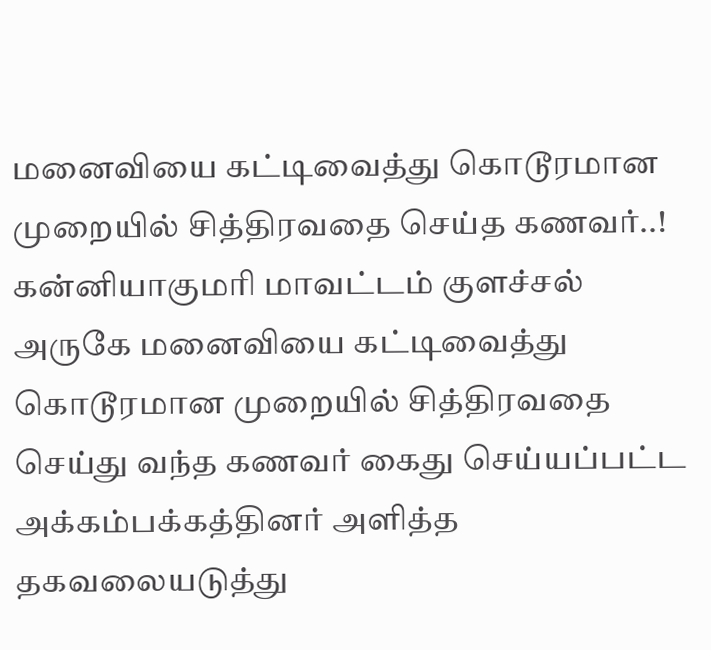மனைவியை கட்டிவைத்து கொடூரமான முறையில் சித்திரவதை செய்த கணவர்..!
கன்னியாகுமரி மாவட்டம் குளச்சல் அருகே மனைவியை கட்டிவைத்து கொடூரமான முறையில் சித்திரவதை செய்து வந்த கணவர் கைது செய்யப்பட்ட அக்கம்பக்கத்தினர் அளித்த தகவலையடுத்து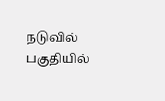நடுவில் பகுதியில்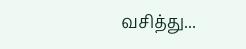வசித்து...